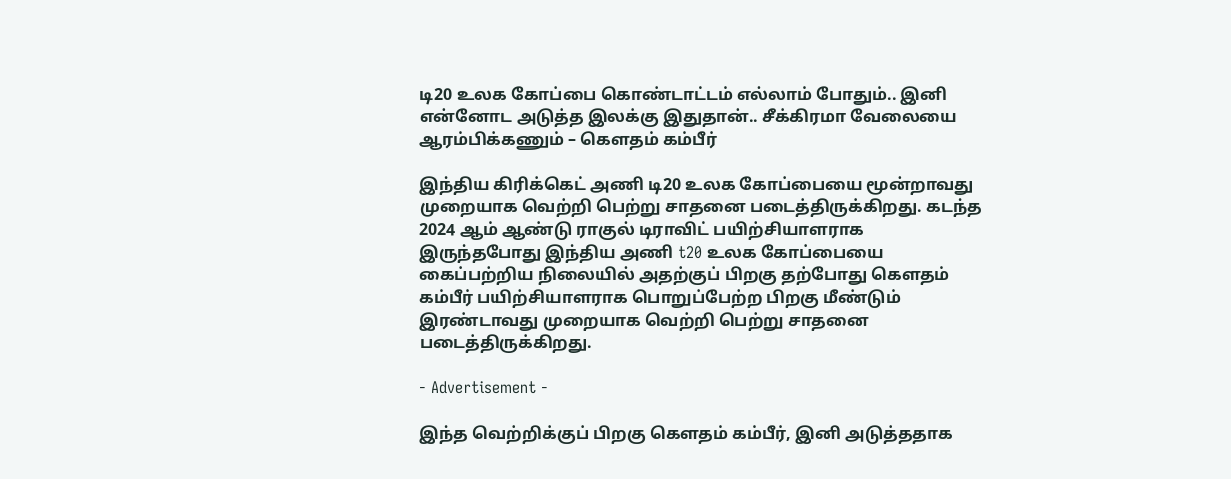டி20 உலக கோப்பை கொண்டாட்டம் எல்லாம் போதும்.. இனி என்னோட அடுத்த இலக்கு இதுதான்.. சீக்கிரமா வேலையை ஆரம்பிக்கணும் – கௌதம் கம்பீர்

இந்திய கிரிக்கெட் அணி டி20 உலக கோப்பையை மூன்றாவது முறையாக வெற்றி பெற்று சாதனை படைத்திருக்கிறது. கடந்த 2024 ஆம் ஆண்டு ராகுல் டிராவிட் பயிற்சியாளராக இருந்தபோது இந்திய அணி t20 உலக கோப்பையை கைப்பற்றிய நிலையில் அதற்குப் பிறகு தற்போது கௌதம் கம்பீர் பயிற்சியாளராக பொறுப்பேற்ற பிறகு மீண்டும் இரண்டாவது முறையாக வெற்றி பெற்று சாதனை படைத்திருக்கிறது.

- Advertisement -

இந்த வெற்றிக்குப் பிறகு கௌதம் கம்பீர், இனி அடுத்ததாக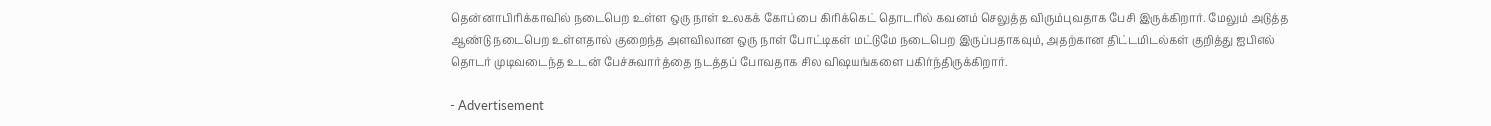தென்னாபிரிக்காவில் நடைபெற உள்ள ஒரு நாள் உலகக் கோப்பை கிரிக்கெட் தொடரில் கவனம் செலுத்த விரும்புவதாக பேசி இருக்கிறார். மேலும் அடுத்த ஆண்டு நடைபெற உள்ளதால் குறைந்த அளவிலான ஒரு நாள் போட்டிகள் மட்டுமே நடைபெற இருப்பதாகவும், அதற்கான திட்டமிடல்கள் குறித்து ஐபிஎல் தொடர் முடிவடைந்த உடன் பேச்சுவார்த்தை நடத்தப் போவதாக சில விஷயங்களை பகிர்ந்திருக்கிறார்.

- Advertisement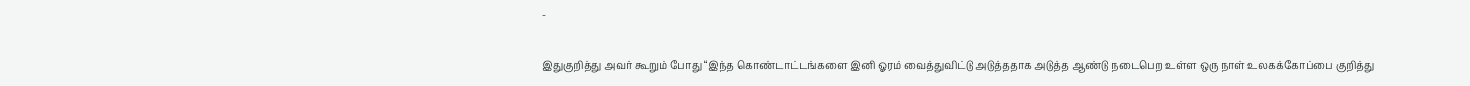-

இதுகுறித்து அவர் கூறும் போது “இந்த கொண்டாட்டங்களை இனி ஓரம் வைத்துவிட்டு அடுத்ததாக அடுத்த ஆண்டு நடைபெற உள்ள ஒரு நாள் உலகக்கோப்பை குறித்து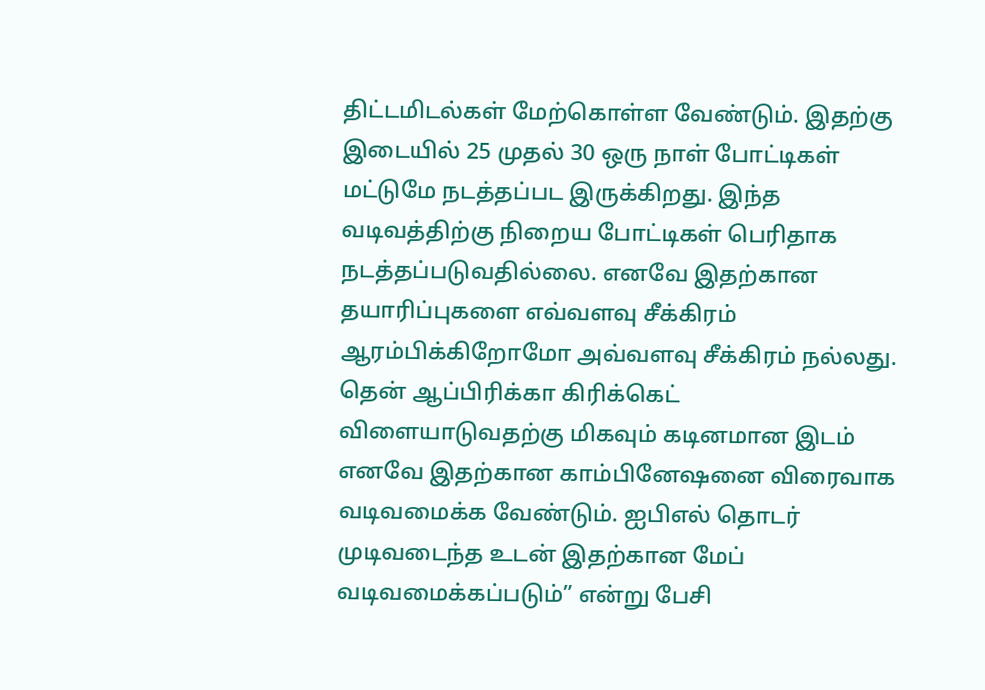திட்டமிடல்கள் மேற்கொள்ள வேண்டும். இதற்கு இடையில் 25 முதல் 30 ஒரு நாள் போட்டிகள் மட்டுமே நடத்தப்பட இருக்கிறது. இந்த வடிவத்திற்கு நிறைய போட்டிகள் பெரிதாக நடத்தப்படுவதில்லை. எனவே இதற்கான தயாரிப்புகளை எவ்வளவு சீக்கிரம் ஆரம்பிக்கிறோமோ அவ்வளவு சீக்கிரம் நல்லது. தென் ஆப்பிரிக்கா கிரிக்கெட் விளையாடுவதற்கு மிகவும் கடினமான இடம் எனவே இதற்கான காம்பினேஷனை விரைவாக வடிவமைக்க வேண்டும். ஐபிஎல் தொடர் முடிவடைந்த உடன் இதற்கான மேப் வடிவமைக்கப்படும்” என்று பேசி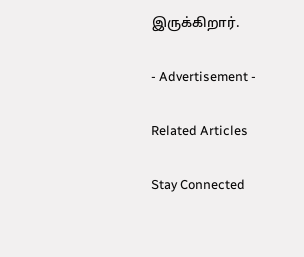இருக்கிறார்.

- Advertisement -

Related Articles

Stay Connected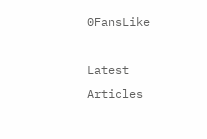0FansLike

Latest Articles